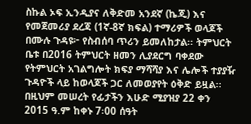ስኩል ኦፍ ኢንዲያና ለቅድመ አንደኛ (ኬጂ) እና የመጀመሪያ ደረጃ (1ኛ-8ኛ ክፍል) ተማሪዎች ወላጆች በሙሉ ጉዳዩ፦ የስብሰባ ጥሪን ይመለከታል፡፡ ትምህርት ቤቱ በ2016 ትምህርት ዘመን ሊያደርግ ባቀደው የትምህርት አገልግሎት ክፍያ ማሻሻያ እና ሌሎች ተያያዥ ጉዳዮች ላይ ከወላጆች ጋር ለመወያየት ዕቅድ ይዟል፡፡ በዚህም መሠረት የፊታችን እሁድ ሚያዝያ 22 ቀን 2015 ዓ.ም ከቀኑ 7፡00 ሰዓት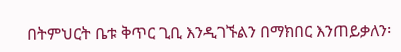በትምህርት ቤቱ ቅጥር ጊቢ እንዲገኙልን በማክበር እንጠይቃለን፡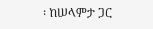፡ ከሠላምታ ጋር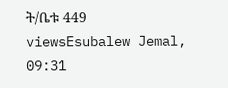ት/ቤቱ 449 viewsEsubalew Jemal, 09:31